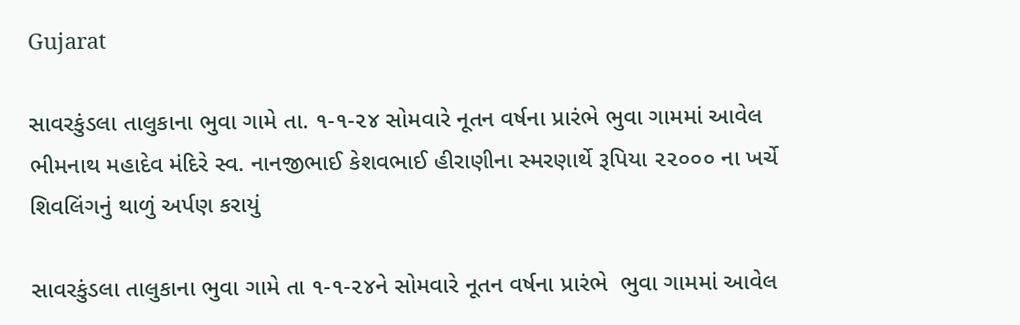Gujarat

સાવરકુંડલા તાલુકાના ભુવા ગામે તા. ૧-૧-૨૪ સોમવારે નૂતન વર્ષના પ્રારંભે ભુવા ગામમાં આવેલ ભીમનાથ મહાદેવ મંદિરે સ્વ. નાનજીભાઈ કેશવભાઈ હીરાણીના સ્મરણાર્થે રૂપિયા ૨૨૦૦૦ ના ખર્ચે શિવલિંગનું થાળું અર્પણ કરાયું

સાવરકુંડલા તાલુકાના ભુવા ગામે તા ૧-૧-૨૪ને સોમવારે નૂતન વર્ષના પ્રારંભે  ભુવા ગામમાં આવેલ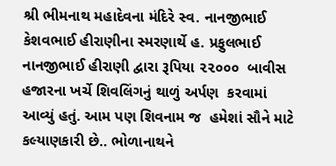શ્રી ભીમનાથ મહાદેવના મંદિરે સ્વ. નાનજીભાઈ કેશવભાઈ હીરાણીના સ્મરણાર્થે હ. પ્રફુલભાઈ નાનજીભાઈ હીરાણી દ્વારા રૂપિયા ૨૨૦૦૦  બાવીસ હજારના ખર્ચે શિવલિંગનું થાળું અર્પણ  કરવામાં આવ્યું હતું. આમ પણ શિવનામ જ  હમેશાં સૌને માટે કલ્યાણકારી છે.. ભોળાનાથને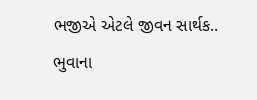ભજીએ એટલે જીવન સાર્થક.. ભુવાના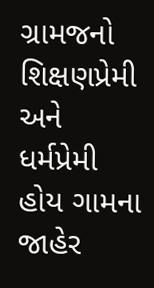ગ્રામજનો શિક્ષણપ્રેમી અને ધર્મપ્રેમી હોય ગામના જાહેર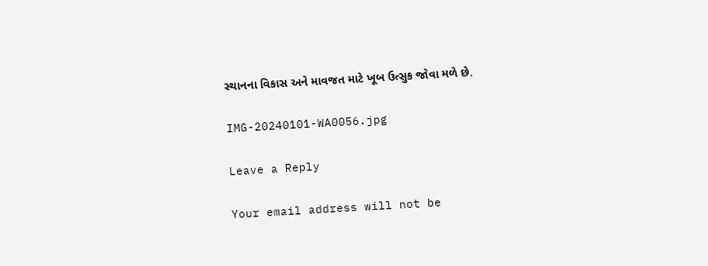સ્થાનના વિકાસ અને માવજત માટે ખૂબ ઉત્સુક જોવા મળે છે.

IMG-20240101-WA0056.jpg

Leave a Reply

Your email address will not be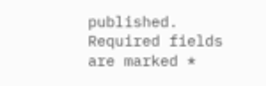published. Required fields are marked *